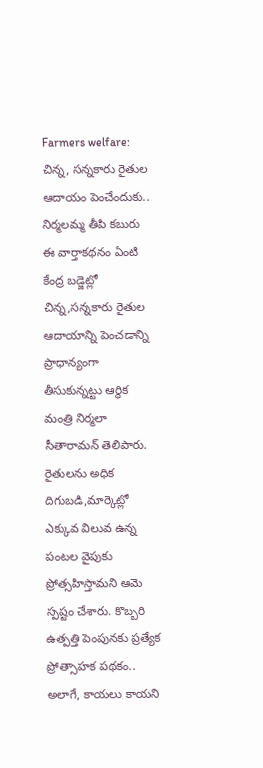Farmers welfare: చిన్న, సన్నకారు రైతుల ఆదాయం పెంచేందుకు.. నిర్మలమ్మ తీపి కబురు
ఈ వార్తాకథనం ఏంటి
కేంద్ర బడ్జెట్లో చిన్న,సన్నకారు రైతుల ఆదాయాన్ని పెంచడాన్ని ప్రాధాన్యంగా తీసుకున్నట్టు ఆర్థిక మంత్రి నిర్మలా సీతారామన్ తెలిపారు. రైతులను అధిక దిగుబడి,మార్కెట్లో ఎక్కువ విలువ ఉన్న పంటల వైపుకు ప్రోత్సహిస్తామని ఆమె స్పష్టం చేశారు. కొబ్బరి ఉత్పత్తి పెంపునకు ప్రత్యేక ప్రోత్సాహక పథకం.. అలాగే, కాయలు కాయని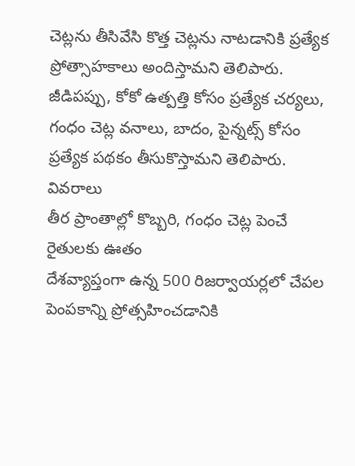చెట్లను తీసివేసి కొత్త చెట్లను నాటడానికి ప్రత్యేక ప్రోత్సాహకాలు అందిస్తామని తెలిపారు. జీడిపప్పు, కోకో ఉత్పత్తి కోసం ప్రత్యేక చర్యలు, గంధం చెట్ల వనాలు, బాదం, పైన్నట్స్ కోసం ప్రత్యేక పథకం తీసుకొస్తామని తెలిపారు.
వివరాలు
తీర ప్రాంతాల్లో కొబ్బరి, గంధం చెట్ల పెంచే రైతులకు ఊతం
దేశవ్యాప్తంగా ఉన్న 500 రిజర్వాయర్లలో చేపల పెంపకాన్ని ప్రోత్సహించడానికి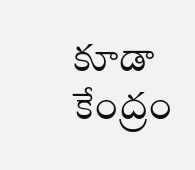కూడా కేంద్రం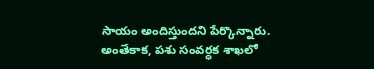సాయం అందిస్తుందని పేర్కొన్నారు. అంతేకాక, పశు సంవర్ధక శాఖలో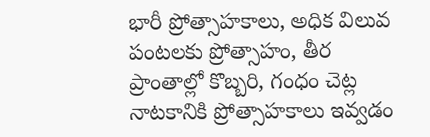భారీ ప్రోత్సాహకాలు, అధిక విలువ పంటలకు ప్రోత్సాహం, తీర ప్రాంతాల్లో కొబ్బరి, గంధం చెట్ల నాటకానికి ప్రోత్సాహకాలు ఇవ్వడం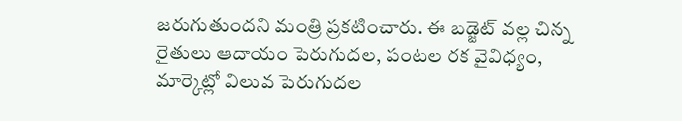జరుగుతుందని మంత్రి ప్రకటించారు. ఈ బడ్జెట్ వల్ల చిన్న రైతులు ఆదాయం పెరుగుదల, పంటల రక వైవిధ్యం, మార్కెట్లో విలువ పెరుగుదల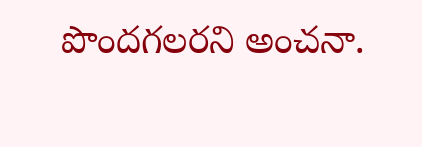పొందగలరని అంచనా.